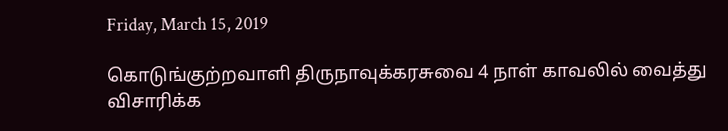Friday, March 15, 2019

கொடுங்குற்றவாளி திருநாவுக்கரசுவை 4 நாள் காவலில் வைத்து விசாரிக்க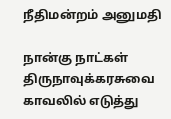நீதிமன்றம் அனுமதி

நான்கு நாட்கள் திருநாவுக்கரசுவை காவலில் எடுத்து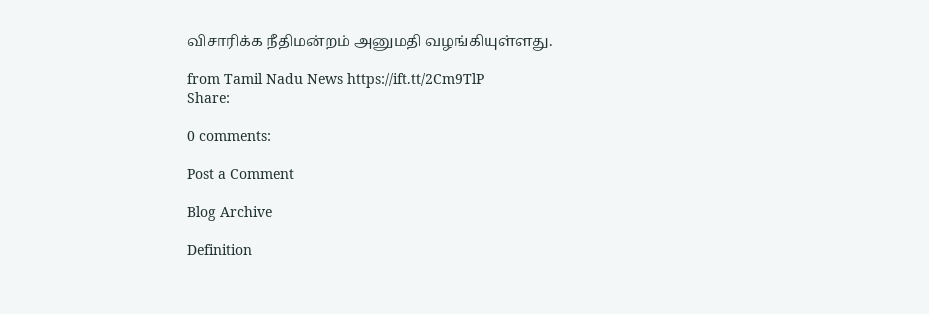விசாரிக்க நீதிமன்றம் அனுமதி வழங்கியுள்ளது.

from Tamil Nadu News https://ift.tt/2Cm9TlP
Share:

0 comments:

Post a Comment

Blog Archive

Definition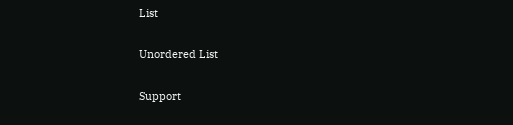List

Unordered List

Support